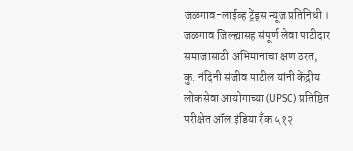जळगाव-लाईव्ह ट्रेंड्स न्यूज प्रतिनिधी । जळगाव जिल्ह्यासह संपूर्ण लेवा पाटीदार समाजासाठी अभिमानाचा क्षण ठरत, कु. नंदिनी संजीव पाटील यांनी केंद्रीय लोकसेवा आयोगाच्या (UPSC) प्रतिष्ठित परीक्षेत ऑल इंडिया रँक ५१२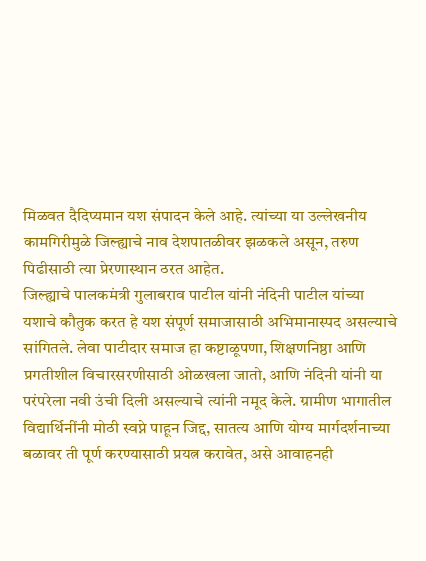मिळवत दैदिप्यमान यश संपादन केले आहे. त्यांच्या या उल्लेखनीय कामगिरीमुळे जिल्ह्याचे नाव देशपातळीवर झळकले असून, तरुण पिढीसाठी त्या प्रेरणास्थान ठरत आहेत.
जिल्ह्याचे पालकमंत्री गुलाबराव पाटील यांनी नंदिनी पाटील यांच्या यशाचे कौतुक करत हे यश संपूर्ण समाजासाठी अभिमानास्पद असल्याचे सांगितले. लेवा पाटीदार समाज हा कष्टाळूपणा, शिक्षणनिष्ठा आणि प्रगतीशील विचारसरणीसाठी ओळखला जातो, आणि नंदिनी यांनी या परंपरेला नवी उंची दिली असल्याचे त्यांनी नमूद केले. ग्रामीण भागातील विद्यार्थिनींनी मोठी स्वप्ने पाहून जिद्द, सातत्य आणि योग्य मार्गदर्शनाच्या बळावर ती पूर्ण करण्यासाठी प्रयत्न करावेत, असे आवाहनही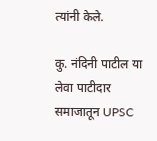त्यांनी केले.

कु. नंदिनी पाटील या लेवा पाटीदार समाजातून UPSC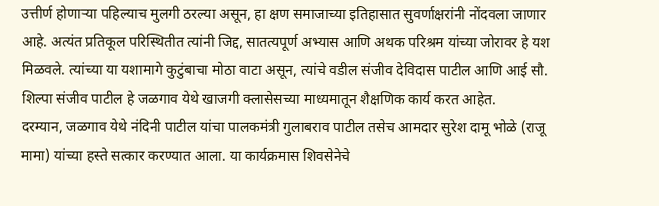उत्तीर्ण होणाऱ्या पहिल्याच मुलगी ठरल्या असून, हा क्षण समाजाच्या इतिहासात सुवर्णाक्षरांनी नोंदवला जाणार आहे. अत्यंत प्रतिकूल परिस्थितीत त्यांनी जिद्द, सातत्यपूर्ण अभ्यास आणि अथक परिश्रम यांच्या जोरावर हे यश मिळवले. त्यांच्या या यशामागे कुटुंबाचा मोठा वाटा असून, त्यांचे वडील संजीव देविदास पाटील आणि आई सौ. शिल्पा संजीव पाटील हे जळगाव येथे खाजगी क्लासेसच्या माध्यमातून शैक्षणिक कार्य करत आहेत.
दरम्यान, जळगाव येथे नंदिनी पाटील यांचा पालकमंत्री गुलाबराव पाटील तसेच आमदार सुरेश दामू भोळे (राजू मामा) यांच्या हस्ते सत्कार करण्यात आला. या कार्यक्रमास शिवसेनेचे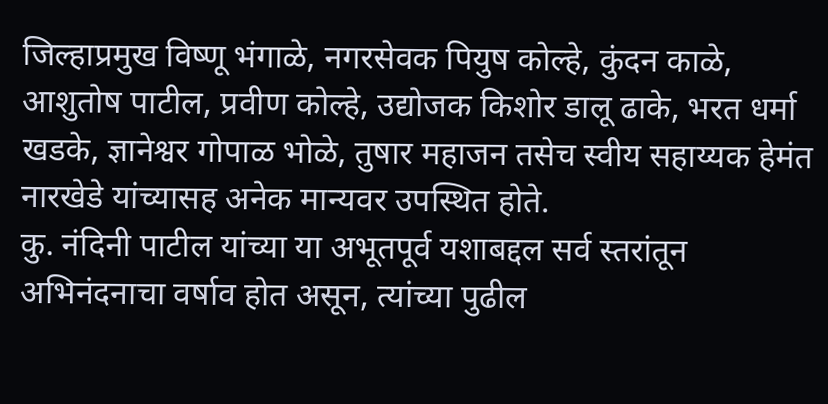जिल्हाप्रमुख विष्णू भंगाळे, नगरसेवक पियुष कोल्हे, कुंदन काळे, आशुतोष पाटील, प्रवीण कोल्हे, उद्योजक किशोर डालू ढाके, भरत धर्मा खडके, ज्ञानेश्वर गोपाळ भोळे, तुषार महाजन तसेच स्वीय सहाय्यक हेमंत नारखेडे यांच्यासह अनेक मान्यवर उपस्थित होते.
कु. नंदिनी पाटील यांच्या या अभूतपूर्व यशाबद्दल सर्व स्तरांतून अभिनंदनाचा वर्षाव होत असून, त्यांच्या पुढील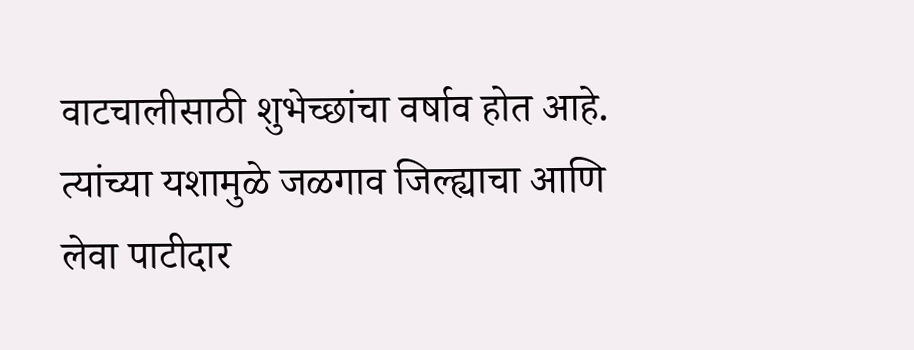वाटचालीसाठी शुभेच्छांचा वर्षाव होत आहे. त्यांच्या यशामुळे जळगाव जिल्ह्याचा आणि लेवा पाटीदार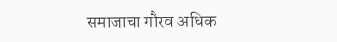समाजाचा गौरव अधिक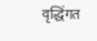वृद्धिंगत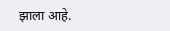झाला आहे.